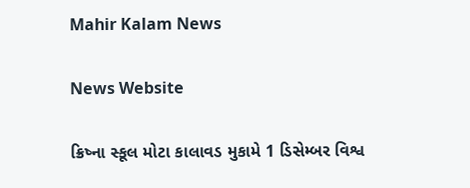Mahir Kalam News

News Website

ક્રિષ્ના સ્કૂલ મોટા કાલાવડ મુકામે 1 ડિસેમ્બર વિશ્વ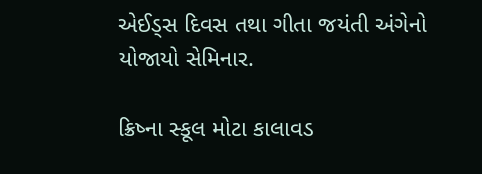એઈડ્સ દિવસ તથા ગીતા જયંતી અંગેનો યોજાયો સેમિનાર.

ક્રિષ્ના સ્કૂલ મોટા કાલાવડ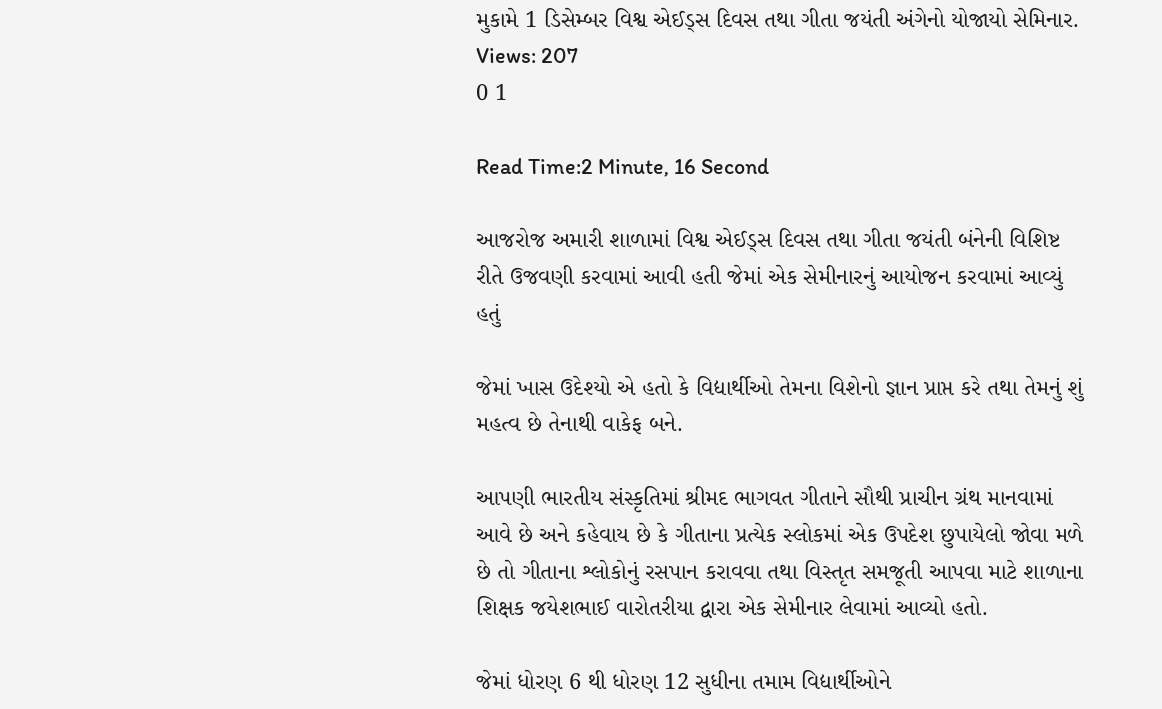મુકામે 1 ડિસેમ્બર વિશ્વ એઈડ્સ દિવસ તથા ગીતા જયંતી અંગેનો યોજાયો સેમિનાર.
Views: 207
0 1

Read Time:2 Minute, 16 Second

આજરોજ અમારી શાળામાં વિશ્વ એઈડ્સ દિવસ તથા ગીતા જયંતી બંનેની વિશિષ્ટ રીતે ઉજવણી કરવામાં આવી હતી જેમાં એક સેમીનારનું આયોજન કરવામાં આવ્યું હતું

જેમાં ખાસ ઉદેશ્યો એ હતો કે વિદ્યાર્થીઓ તેમના વિશેનો જ્ઞાન પ્રાપ્ત કરે તથા તેમનું શું મહત્વ છે તેનાથી વાકેફ બને.

આપણી ભારતીય સંસ્કૃતિમાં શ્રીમદ ભાગવત ગીતાને સૌથી પ્રાચીન ગ્રંથ માનવામાં આવે છે અને કહેવાય છે કે ગીતાના પ્રત્યેક સ્લોકમાં એક ઉપદેશ છુપાયેલો જોવા મળે છે તો ગીતાના શ્લોકોનું રસપાન કરાવવા તથા વિસ્તૃત સમજૂતી આપવા માટે શાળાના શિક્ષક જયેશભાઈ વારોતરીયા દ્વારા એક સેમીનાર લેવામાં આવ્યો હતો.

જેમાં ધોરણ 6 થી ધોરણ 12 સુધીના તમામ વિદ્યાર્થીઓને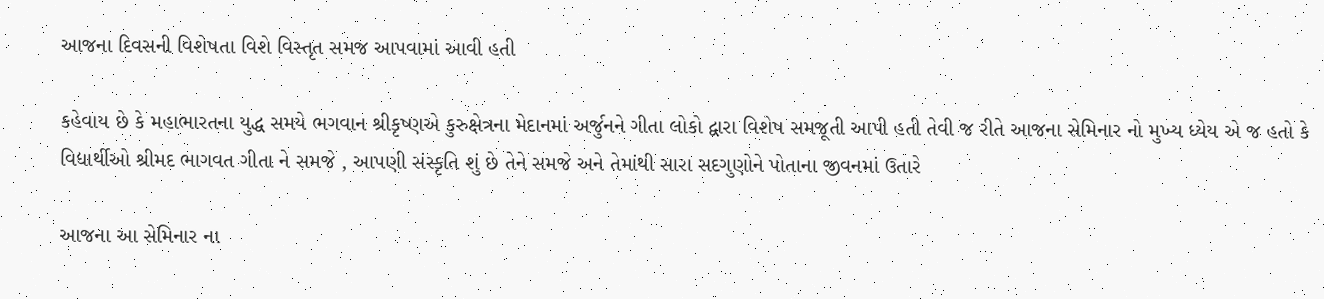આજના દિવસની વિશેષતા વિશે વિસ્તૃત સમજ આપવામાં આવી હતી

કહેવાય છે કે મહાભારતના યુદ્ધ સમયે ભગવાન શ્રીકૃષ્ણએ કુરુક્ષેત્રના મેદાનમાં અર્જુનને ગીતા લોકો દ્વારા વિશેષ સમજૂતી આપી હતી તેવી જ રીતે આજના સેમિનાર નો મુખ્ય ધ્યેય એ જ હતો કે વિદ્યાર્થીઓ શ્રીમદ ભાગવત ગીતા ને સમજે , આપણી સંસ્કૃતિ શું છે તેને સમજે અને તેમાંથી સારા સદગુણોને પોતાના જીવનમાં ઉતારે

આજના આ સેમિનાર ના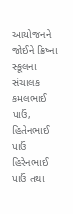આયોજનને જોઈને ક્રિષ્ના સ્કૂલના સંચાલક કમલભાઈ પાઉં, હિતેનભાઈ પાઉં હિરેનભાઈ પાઉં તથા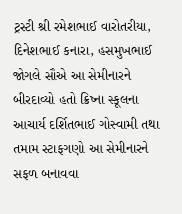ટ્રસ્ટી શ્રી રમેશભાઈ વારોતરીયા, દિનેશભાઈ કનારા, હસમુખભાઈ જોગલે સૌએ આ સેમીનારને બીરદાવ્યો હતો ક્રિષ્ના સ્કૂલના આચાર્ય દર્શિતભાઈ ગોસ્વામી તથા તમામ સ્ટાફગણો આ સેમીનારને સફળ બનાવવા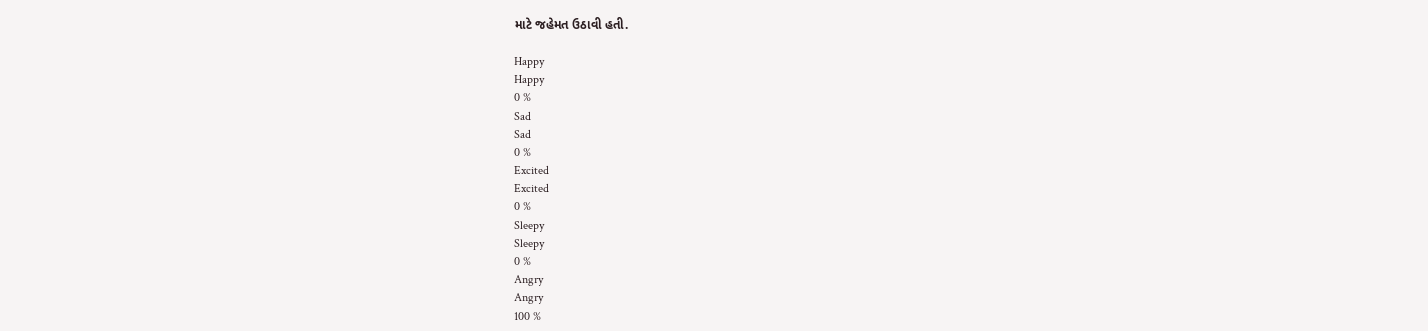માટે જહેમત ઉઠાવી હતી.

Happy
Happy
0 %
Sad
Sad
0 %
Excited
Excited
0 %
Sleepy
Sleepy
0 %
Angry
Angry
100 %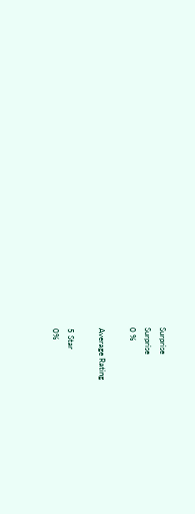Surprise
Surprise
0 %

Average Rating

5 Star
0%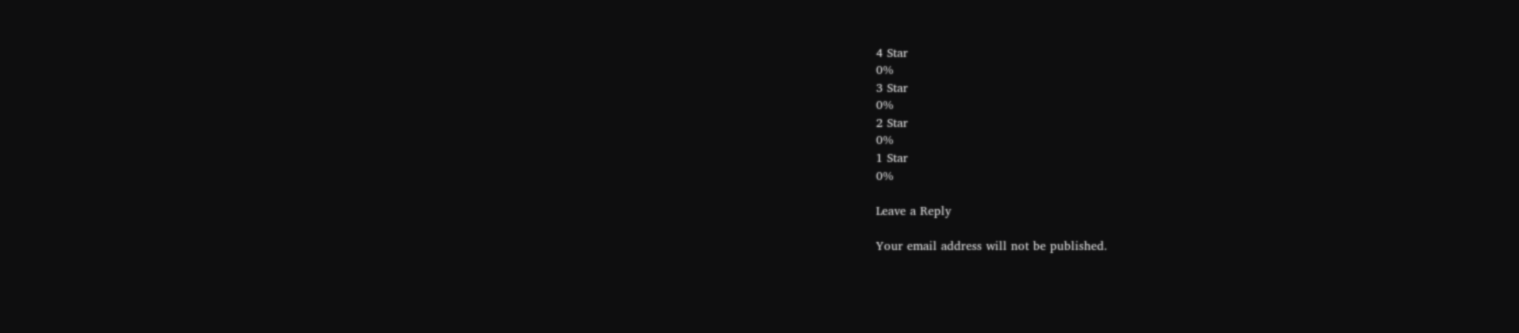4 Star
0%
3 Star
0%
2 Star
0%
1 Star
0%

Leave a Reply

Your email address will not be published.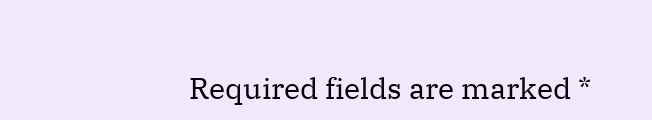Required fields are marked *